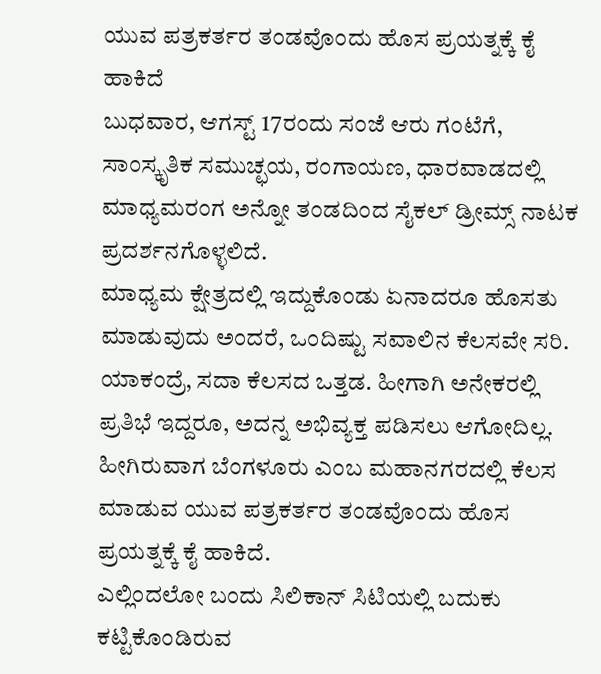ಯುವ ಪತ್ರಕರ್ತರ ತಂಡವೊಂದು ಹೊಸ ಪ್ರಯತ್ನಕ್ಕೆ ಕೈ ಹಾಕಿದೆ
ಬುಧವಾರ, ಆಗಸ್ಟ್ 17ರಂದು ಸಂಜೆ ಆರು ಗಂಟೆಗೆ, ಸಾಂಸ್ಕೃತಿಕ ಸಮುಚ್ಛಯ, ರಂಗಾಯಣ, ಧಾರವಾಡದಲ್ಲಿ ಮಾಧ್ಯಮರಂಗ ಅನ್ನೋ ತಂಡದಿಂದ ಸೈಕಲ್ ಡ್ರೀಮ್ಸ್ ನಾಟಕ ಪ್ರದರ್ಶನಗೊಳ್ಳಲಿದೆ.
ಮಾಧ್ಯಮ ಕ್ಷೇತ್ರದಲ್ಲಿ ಇದ್ದುಕೊಂಡು ಏನಾದರೂ ಹೊಸತು ಮಾಡುವುದು ಅಂದರೆ, ಒಂದಿಷ್ಟು ಸವಾಲಿನ ಕೆಲಸವೇ ಸರಿ. ಯಾಕಂದ್ರೆ, ಸದಾ ಕೆಲಸದ ಒತ್ತಡ. ಹೀಗಾಗಿ ಅನೇಕರಲ್ಲಿ ಪ್ರತಿಭೆ ಇದ್ದರೂ, ಅದನ್ನ ಅಭಿವ್ಯಕ್ತ ಪಡಿಸಲು ಆಗೋದಿಲ್ಲ.
ಹೀಗಿರುವಾಗ ಬೆಂಗಳೂರು ಎಂಬ ಮಹಾನಗರದಲ್ಲಿ ಕೆಲಸ ಮಾಡುವ ಯುವ ಪತ್ರಕರ್ತರ ತಂಡವೊಂದು ಹೊಸ ಪ್ರಯತ್ನಕ್ಕೆ ಕೈ ಹಾಕಿದೆ.
ಎಲ್ಲಿಂದಲೋ ಬಂದು ಸಿಲಿಕಾನ್ ಸಿಟಿಯಲ್ಲಿ ಬದುಕು ಕಟ್ಟಿಕೊಂಡಿರುವ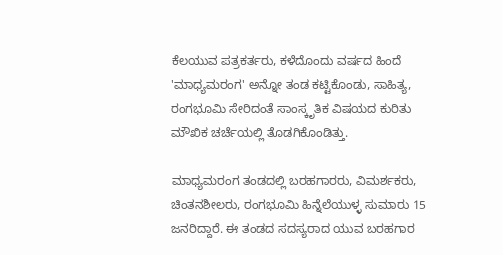ಕೆಲಯುವ ಪತ್ರಕರ್ತರು, ಕಳೆದೊಂದು ವರ್ಷದ ಹಿಂದೆ 'ಮಾಧ್ಯಮರಂಗ' ಅನ್ನೋ ತಂಡ ಕಟ್ಟಿಕೊಂಡು, ಸಾಹಿತ್ಯ, ರಂಗಭೂಮಿ ಸೇರಿದಂತೆ ಸಾಂಸ್ಕೃತಿಕ ವಿಷಯದ ಕುರಿತು ಮೌಖಿಕ ಚರ್ಚೆಯಲ್ಲಿ ತೊಡಗಿಕೊಂಡಿತ್ತು.

ಮಾಧ್ಯಮರಂಗ ತಂಡದಲ್ಲಿ ಬರಹಗಾರರು, ವಿಮರ್ಶಕರು, ಚಿಂತನಶೀಲರು, ರಂಗಭೂಮಿ ಹಿನ್ನೆಲೆಯುಳ್ಳ ಸುಮಾರು 15 ಜನರಿದ್ದಾರೆ. ಈ ತಂಡದ ಸದಸ್ಯರಾದ ಯುವ ಬರಹಗಾರ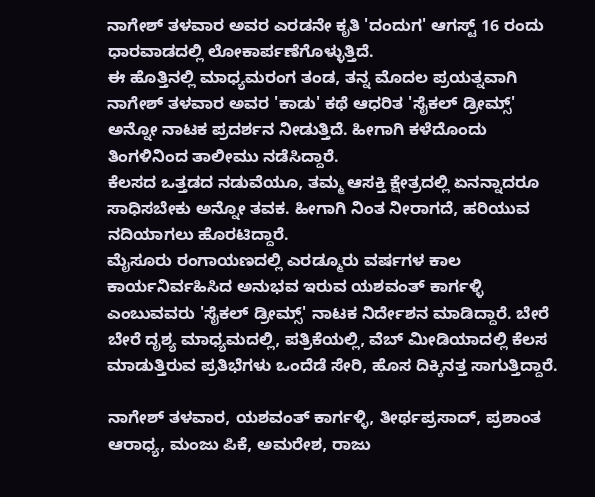ನಾಗೇಶ್ ತಳವಾರ ಅವರ ಎರಡನೇ ಕೃತಿ 'ದಂದುಗ' ಆಗಸ್ಟ್ 16 ರಂದು ಧಾರವಾಡದಲ್ಲಿ ಲೋಕಾರ್ಪಣೆಗೊಳ್ಳುತ್ತಿದೆ.
ಈ ಹೊತ್ತಿನಲ್ಲಿ ಮಾಧ್ಯಮರಂಗ ತಂಡ, ತನ್ನ ಮೊದಲ ಪ್ರಯತ್ನವಾಗಿ ನಾಗೇಶ್ ತಳವಾರ ಅವರ 'ಕಾಡು' ಕಥೆ ಆಧರಿತ 'ಸೈಕಲ್ ಡ್ರೀಮ್ಸ್' ಅನ್ನೋ ನಾಟಕ ಪ್ರದರ್ಶನ ನೀಡುತ್ತಿದೆ. ಹೀಗಾಗಿ ಕಳೆದೊಂದು ತಿಂಗಳಿನಿಂದ ತಾಲೀಮು ನಡೆಸಿದ್ದಾರೆ.
ಕೆಲಸದ ಒತ್ತಡದ ನಡುವೆಯೂ, ತಮ್ಮ ಆಸಕ್ತಿ ಕ್ಷೇತ್ರದಲ್ಲಿ ಏನನ್ನಾದರೂ ಸಾಧಿಸಬೇಕು ಅನ್ನೋ ತವಕ. ಹೀಗಾಗಿ ನಿಂತ ನೀರಾಗದೆ, ಹರಿಯುವ ನದಿಯಾಗಲು ಹೊರಟಿದ್ದಾರೆ.
ಮೈಸೂರು ರಂಗಾಯಣದಲ್ಲಿ ಎರಡ್ಮೂರು ವರ್ಷಗಳ ಕಾಲ ಕಾರ್ಯನಿರ್ವಹಿಸಿದ ಅನುಭವ ಇರುವ ಯಶವಂತ್ ಕಾರ್ಗಳ್ಳಿ ಎಂಬುವವರು 'ಸೈಕಲ್ ಡ್ರೀಮ್ಸ್' ನಾಟಕ ನಿರ್ದೇಶನ ಮಾಡಿದ್ದಾರೆ. ಬೇರೆ ಬೇರೆ ದೃಶ್ಯ ಮಾಧ್ಯಮದಲ್ಲಿ, ಪತ್ರಿಕೆಯಲ್ಲಿ, ವೆಬ್ ಮೀಡಿಯಾದಲ್ಲಿ ಕೆಲಸ ಮಾಡುತ್ತಿರುವ ಪ್ರತಿಭೆಗಳು ಒಂದೆಡೆ ಸೇರಿ, ಹೊಸ ದಿಕ್ಕಿನತ್ತ ಸಾಗುತ್ತಿದ್ದಾರೆ.

ನಾಗೇಶ್ ತಳವಾರ, ಯಶವಂತ್ ಕಾರ್ಗಳ್ಳಿ, ತೀರ್ಥಪ್ರಸಾದ್, ಪ್ರಶಾಂತ ಆರಾಧ್ಯ, ಮಂಜು ಪಿಕೆ, ಅಮರೇಶ, ರಾಜು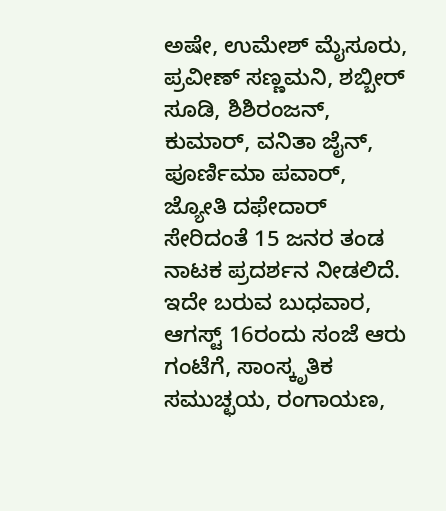ಅಷೇ, ಉಮೇಶ್ ಮೈಸೂರು, ಪ್ರವೀಣ್ ಸಣ್ಣಮನಿ, ಶಬ್ಬೀರ್ ಸೂಡಿ, ಶಿಶಿರಂಜನ್, ಕುಮಾರ್, ವನಿತಾ ಜೈನ್, ಪೂರ್ಣಿಮಾ ಪವಾರ್, ಜ್ಯೋತಿ ದಫೇದಾರ್ ಸೇರಿದಂತೆ 15 ಜನರ ತಂಡ ನಾಟಕ ಪ್ರದರ್ಶನ ನೀಡಲಿದೆ.
ಇದೇ ಬರುವ ಬುಧವಾರ, ಆಗಸ್ಟ್ 16ರಂದು ಸಂಜೆ ಆರು ಗಂಟೆಗೆ, ಸಾಂಸ್ಕೃತಿಕ ಸಮುಚ್ಛಯ, ರಂಗಾಯಣ,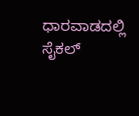ಧಾರವಾಡದಲ್ಲಿ ಸೈಕಲ್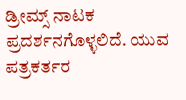ಡ್ರೀಮ್ಸ್ ನಾಟಕ ಪ್ರದರ್ಶನಗೊಳ್ಳಲಿದೆ. ಯುವ ಪತ್ರಕರ್ತರ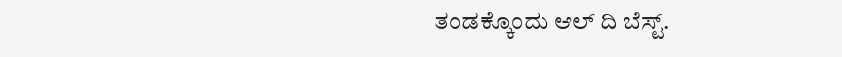ತಂಡಕ್ಕೊಂದು ಆಲ್ ದಿ ಬೆಸ್ಟ್.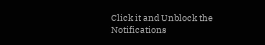Click it and Unblock the Notifications